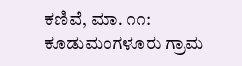ಕಣಿವೆ, ಮಾ. ೧೧: ಕೂಡುಮಂಗಳೂರು ಗ್ರಾಮ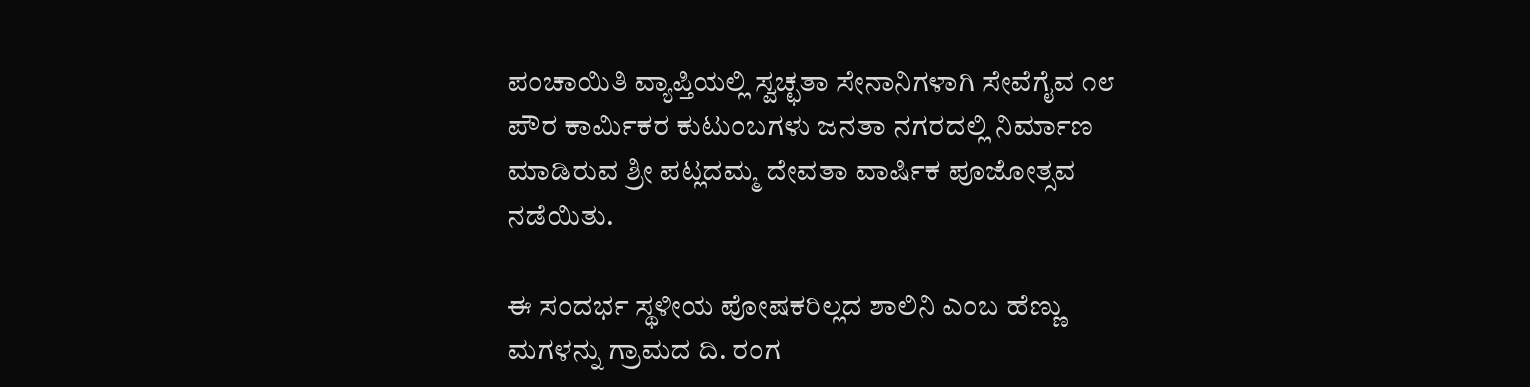ಪಂಚಾಯಿತಿ ವ್ಯಾಪ್ತಿಯಲ್ಲಿ ಸ್ವಚ್ಛತಾ ಸೇನಾನಿಗಳಾಗಿ ಸೇವೆಗೈವ ೧೮ ಪೌರ ಕಾರ್ಮಿಕರ ಕುಟುಂಬಗಳು ಜನತಾ ನಗರದಲ್ಲಿ ನಿರ್ಮಾಣ ಮಾಡಿರುವ ಶ್ರೀ ಪಟ್ಲದಮ್ಮ ದೇವತಾ ವಾರ್ಷಿಕ ಪೂಜೋತ್ಸವ ನಡೆಯಿತು.

ಈ ಸಂದರ್ಭ ಸ್ಥಳೀಯ ಪೋಷಕರಿಲ್ಲದ ಶಾಲಿನಿ ಎಂಬ ಹೆಣ್ಣು ಮಗಳನ್ನು ಗ್ರಾಮದ ದಿ. ರಂಗ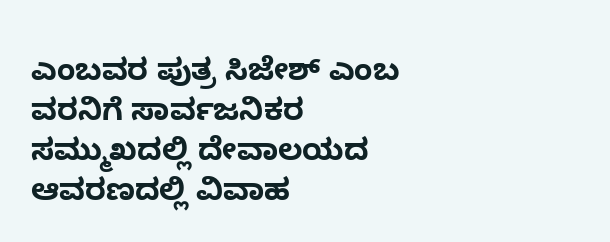ಎಂಬವರ ಪುತ್ರ ಸಿಜೇಶ್ ಎಂಬ ವರನಿಗೆ ಸಾರ್ವಜನಿಕರ ಸಮ್ಮುಖದಲ್ಲಿ ದೇವಾಲಯದ ಆವರಣದಲ್ಲಿ ವಿವಾಹ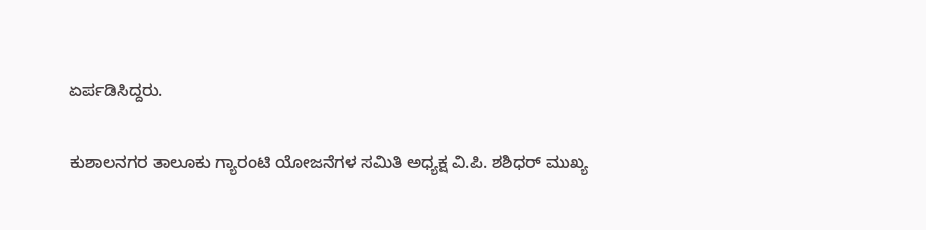ಏರ್ಪಡಿಸಿದ್ದರು.

ಕುಶಾಲನಗರ ತಾಲೂಕು ಗ್ಯಾರಂಟಿ ಯೋಜನೆಗಳ ಸಮಿತಿ ಅಧ್ಯಕ್ಷ ವಿ.ಪಿ. ಶಶಿಧರ್ ಮುಖ್ಯ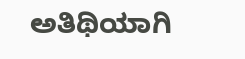ಅತಿಥಿಯಾಗಿ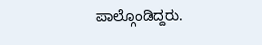ಪಾಲ್ಗೊಂಡಿದ್ದರು.